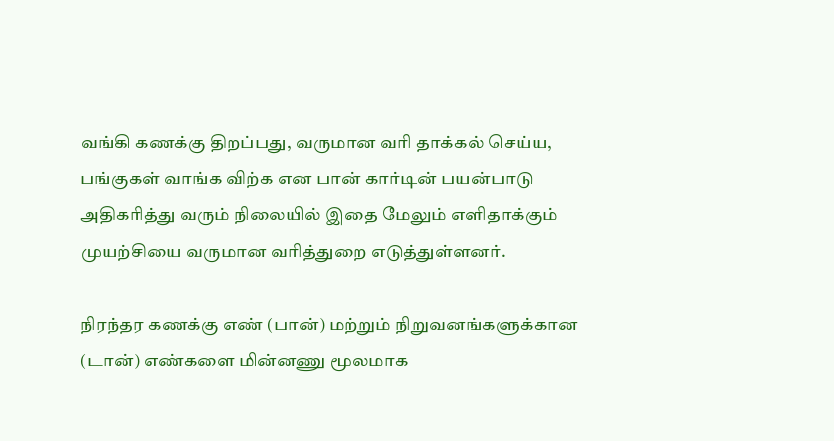வங்கி கணக்கு திறப்பது, வருமான வரி தாக்கல் செய்ய, பங்குகள் வாங்க விற்க என பான் கார்டின் பயன்பாடு அதிகரித்து வரும் நிலையில் இதை மேலும் எளிதாக்கும் முயற்சியை வருமான வரித்துறை எடுத்துள்ளனர்.

நிரந்தர கணக்கு எண் (பான்) மற்றும் நிறுவனங்களுக்கான (டான்) எண்களை மின்னணு மூலமாக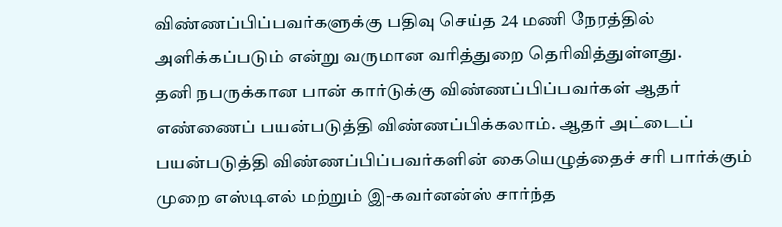விண்ணப்பிப்பவர்களுக்கு பதிவு செய்த 24 மணி நேரத்தில் அளிக்கப்படும் என்று வருமான வரித்துறை தெரிவித்துள்ளது.
தனி நபருக்கான பான் கார்டுக்கு விண்ணப்பிப்பவர்கள் ஆதர் எண்ணைப் பயன்படுத்தி விண்ணப்பிக்கலாம். ஆதர் அட்டைப் பயன்படுத்தி விண்ணப்பிப்பவர்களின் கையெழுத்தைச் சரி பார்க்கும் முறை எஸ்டிஎல் மற்றும் இ-கவர்னன்ஸ் சார்ந்த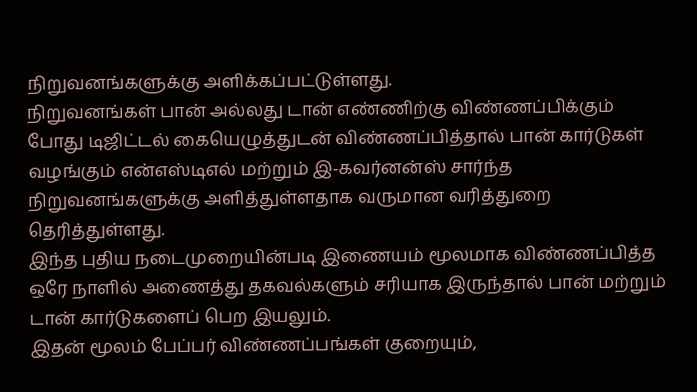நிறுவனங்களுக்கு அளிக்கப்பட்டுள்ளது.
நிறுவனங்கள் பான் அல்லது டான் எண்ணிற்கு விண்ணப்பிக்கும் போது டிஜிட்டல் கையெழுத்துடன் விண்ணப்பித்தால் பான் கார்டுகள் வழங்கும் என்எஸ்டிஎல் மற்றும் இ-கவர்னன்ஸ் சார்ந்த நிறுவனங்களுக்கு அளித்துள்ளதாக வருமான வரித்துறை தெரித்துள்ளது.
இந்த புதிய நடைமுறையின்படி இணையம் மூலமாக விண்ணப்பித்த ஒரே நாளில் அணைத்து தகவல்களும் சரியாக இருந்தால் பான் மற்றும் டான் கார்டுகளைப் பெற இயலும்.
இதன் மூலம் பேப்பர் விண்ணப்பங்கள் குறையும்,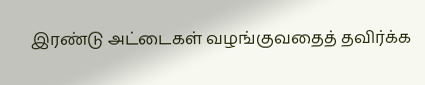இரண்டு அட்டைகள் வழங்குவதைத் தவிர்க்க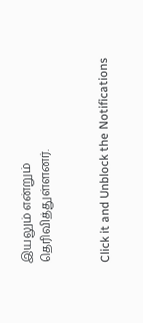இயலும் என்றும் தெரிவித்துள்ளனர்.


Click it and Unblock the Notifications